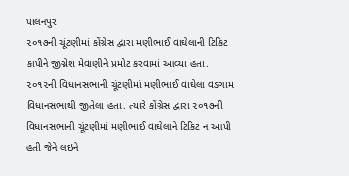પાલનપુર
૨૦૧૭ની ચૂંટણીમાં કોંગ્રેસ દ્વારા મણીભાઈ વાઘેલાની ટિકિટ કાપીને જીગ્નેશ મેવાણીને પ્રમોટ કરવામાં આવ્યા હતા. ૨૦૧૨ની વિધાનસભાની ચૂંટણીમાં મણીભાઈ વાઘેલા વડગામ વિધાનસભાથી જીતેલા હતા. ત્યારે કોંગ્રેસ દ્વારા ૨૦૧૭ની વિધાનસભાની ચૂંટણીમાં મણીભાઈ વાઘેલાને ટિકિટ ન આપી હતી જેને લઇને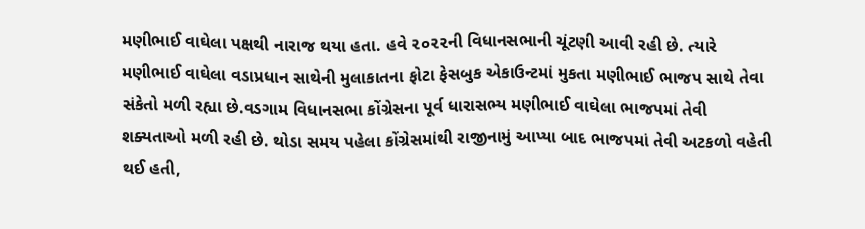મણીભાઈ વાઘેલા પક્ષથી નારાજ થયા હતા. હવે ૨૦૨૨ની વિધાનસભાની ચૂંટણી આવી રહી છે. ત્યારે મણીભાઈ વાઘેલા વડાપ્રધાન સાથેની મુલાકાતના ફોટા ફેસબુક એકાઉન્ટમાં મુકતા મણીભાઈ ભાજપ સાથે તેવા સંકેતો મળી રહ્યા છે.વડગામ વિધાનસભા કોંગ્રેસના પૂર્વ ધારાસભ્ય મણીભાઈ વાઘેલા ભાજપમાં તેવી શક્યતાઓ મળી રહી છે. થોડા સમય પહેલા કોંગ્રેસમાંથી રાજીનામું આપ્યા બાદ ભાજપમાં તેવી અટકળો વહેતી થઈ હતી,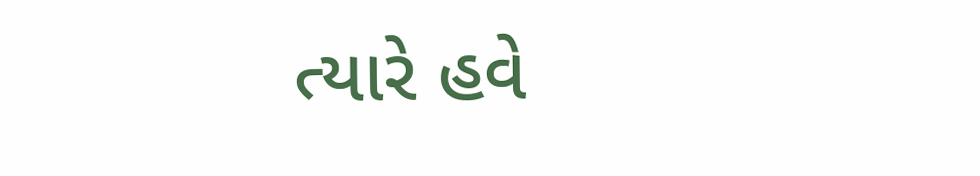ત્યારે હવે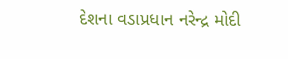દેશના વડાપ્રધાન નરેન્દ્ર મોદી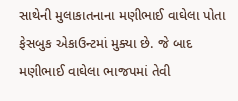સાથેની મુલાકાતનાના મણીભાઈ વાઘેલા પોતા ફેસબુક એકાઉન્ટમાં મુક્યા છે. જે બાદ મણીભાઈ વાઘેલા ભાજપમાં તેવી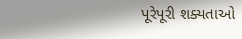પૂરેપૂરી શક્યતાઓ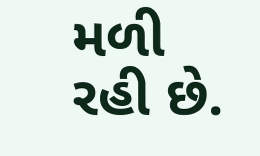મળી રહી છે.